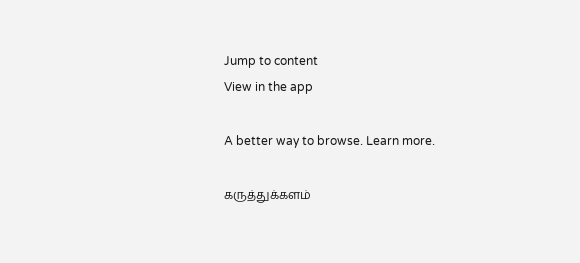Jump to content
View in the app

A better way to browse. Learn more.

கருத்துக்களம்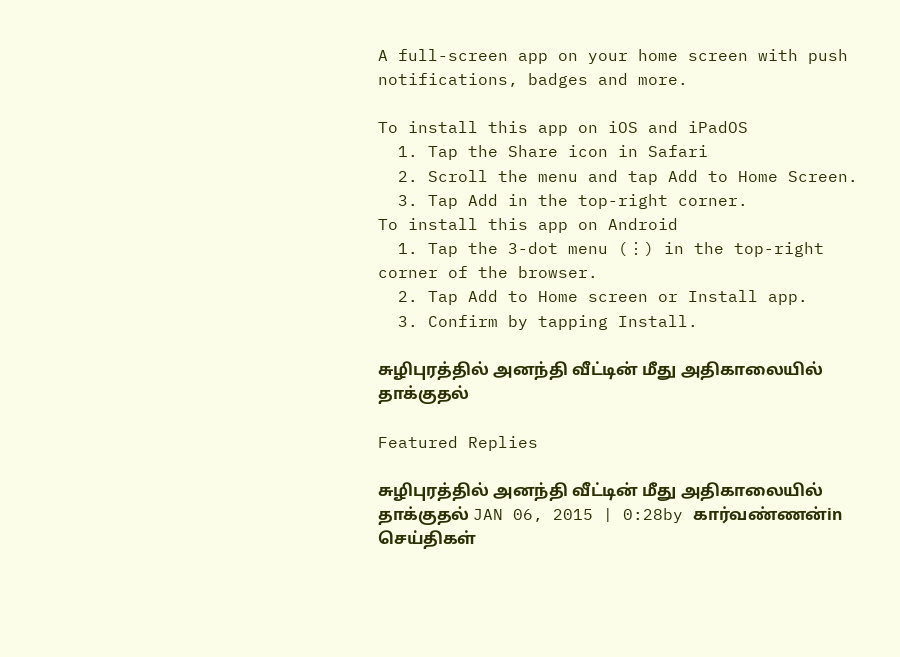A full-screen app on your home screen with push notifications, badges and more.

To install this app on iOS and iPadOS
  1. Tap the Share icon in Safari
  2. Scroll the menu and tap Add to Home Screen.
  3. Tap Add in the top-right corner.
To install this app on Android
  1. Tap the 3-dot menu (⋮) in the top-right corner of the browser.
  2. Tap Add to Home screen or Install app.
  3. Confirm by tapping Install.

சுழிபுரத்தில் அனந்தி வீட்டின் மீது அதிகாலையில் தாக்குதல்

Featured Replies

சுழிபுரத்தில் அனந்தி வீட்டின் மீது அதிகாலையில் தாக்குதல் JAN 06, 2015 | 0:28by கார்வண்ணன்in செய்திகள்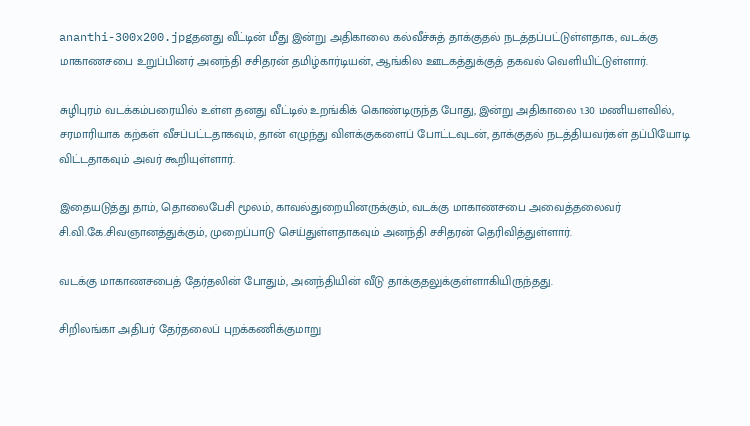ananthi-300x200.jpgதனது வீட்டின் மீது இன்று அதிகாலை கல்வீச்சுத் தாக்குதல் நடத்தப்பட்டுள்ளதாக, வடக்கு மாகாணசபை உறுப்பினர் அனந்தி சசிதரன் தமிழ்கார்டியன், ஆங்கில ஊடகத்துக்குத் தகவல் வெளியிட்டுள்ளார்.

சுழிபுரம் வடக்கம்பரையில் உள்ள தனது வீட்டில் உறங்கிக் கொண்டிருந்த போது, இன்று அதிகாலை 1.30 மணியளவில், சரமாரியாக கற்கள் வீசப்பட்டதாகவும், தான் எழுந்து விளக்குகளைப் போட்டவுடன், தாக்குதல் நடத்தியவர்கள் தப்பியோடி விட்டதாகவும் அவர் கூறியுள்ளார்.

இதையடுத்து தாம், தொலைபேசி மூலம், காவல்துறையினருக்கும், வடக்கு மாகாணசபை அவைத்தலைவர் சி.வி.கே.சிவஞானத்துக்கும், முறைப்பாடு செய்துள்ளதாகவும் அனந்தி சசிதரன் தெரிவித்துள்ளார்.

வடக்கு மாகாணசபைத் தேர்தலின் போதும், அனந்தியின் வீடு தாக்குதலுக்குள்ளாகியிருந்தது.

சிறிலங்கா அதிபர் தேர்தலைப் புறக்கணிக்குமாறு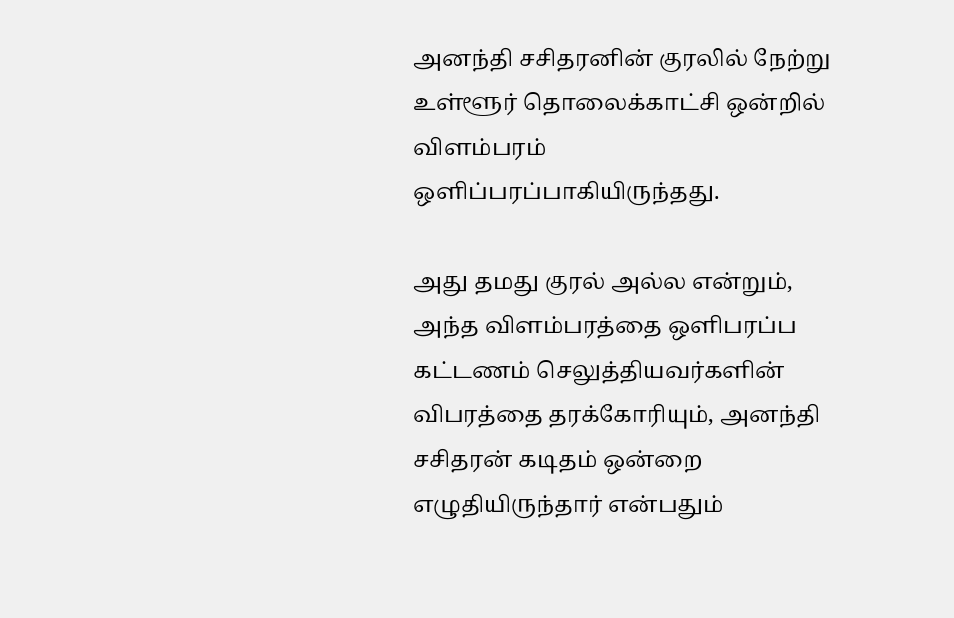அனந்தி சசிதரனின் குரலில் நேற்று உள்ளூர் தொலைக்காட்சி ஒன்றில் விளம்பரம் ஒளிப்பரப்பாகியிருந்தது.

அது தமது குரல் அல்ல என்றும், அந்த விளம்பரத்தை ஒளிபரப்ப கட்டணம் செலுத்தியவர்களின் விபரத்தை தரக்கோரியும், அனந்தி சசிதரன் கடிதம் ஒன்றை எழுதியிருந்தார் என்பதும்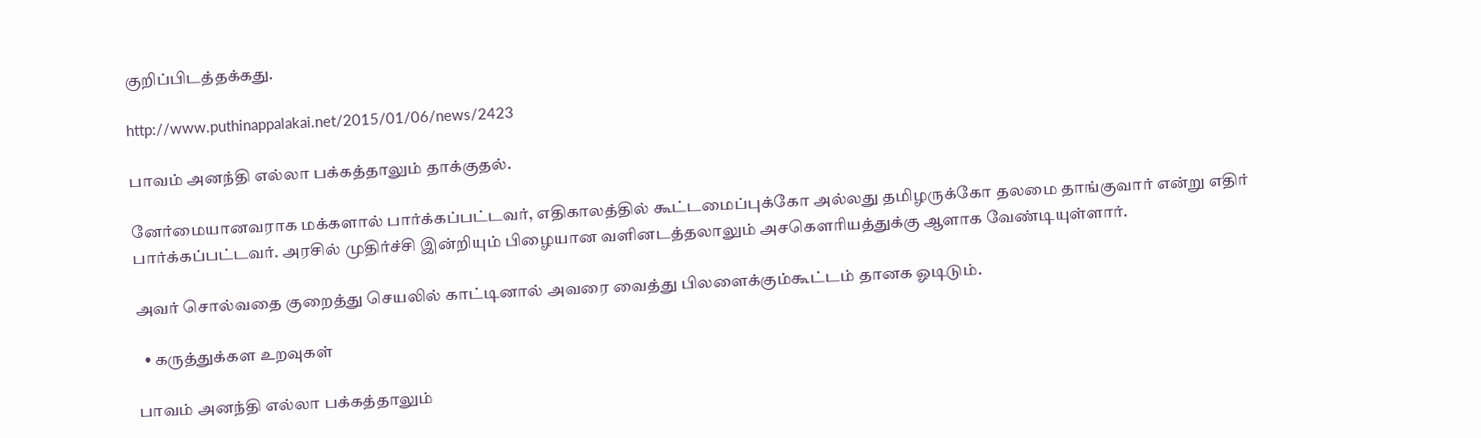குறிப்பிடத்தக்கது.

http://www.puthinappalakai.net/2015/01/06/news/2423

பாவம் அனந்தி எல்லா பக்கத்தாலும் தாக்குதல்.

னேர்மையானவராக மக்களால் பார்க்கப்பட்டவர், எதிகாலத்தில் கூட்டமைப்புக்கோ அல்லது தமிழருக்கோ தலமை தாங்குவார் என்று எதிர் பார்க்கப்பட்டவர். அரசில் முதிர்ச்சி இன்றியும் பிழையான வளினடத்தலாலும் அசகௌரியத்துக்கு ஆளாக வேண்டியுள்ளார்.

அவர் சொல்வதை குறைத்து செயலில் காட்டினால் அவரை வைத்து பிலளைக்கும்கூட்டம் தானக ஓடிடும்.

  • கருத்துக்கள உறவுகள்

பாவம் அனந்தி எல்லா பக்கத்தாலும்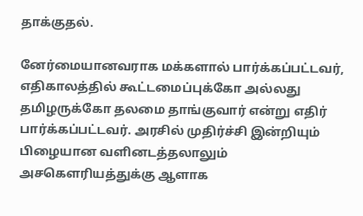தாக்குதல்.

னேர்மையானவராக மக்களால் பார்க்கப்பட்டவர், எதிகாலத்தில் கூட்டமைப்புக்கோ அல்லது தமிழருக்கோ தலமை தாங்குவார் என்று எதிர் பார்க்கப்பட்டவர். அரசில் முதிர்ச்சி இன்றியும் பிழையான வளினடத்தலாலும் அசகௌரியத்துக்கு ஆளாக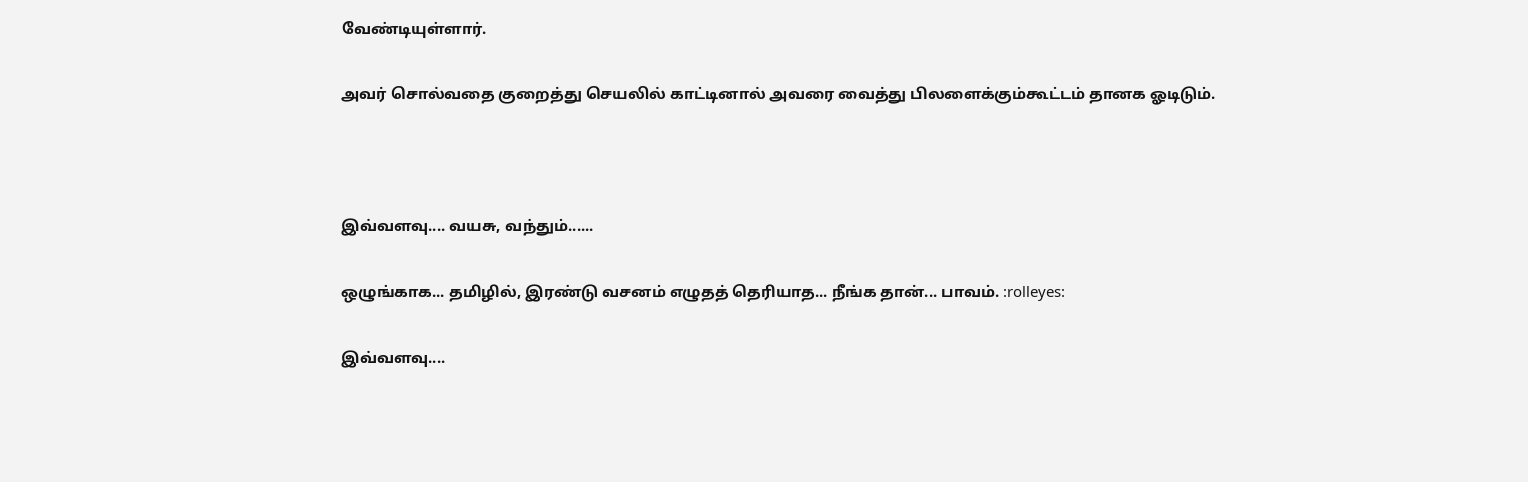வேண்டியுள்ளார்.

அவர் சொல்வதை குறைத்து செயலில் காட்டினால் அவரை வைத்து பிலளைக்கும்கூட்டம் தானக ஓடிடும்.



இவ்வளவு.... வயசு, வந்தும்......

ஒழுங்காக... தமிழில், இரண்டு வசனம் எழுதத் தெரியாத... நீங்க தான்... பாவம். :rolleyes:

இவ்வளவு....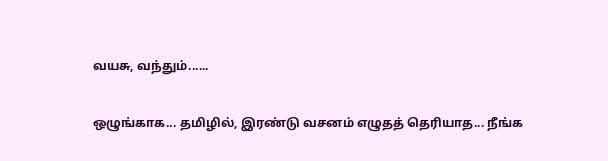வயசு, வந்தும்......

ஒழுங்காக... தமிழில், இரண்டு வசனம் எழுதத் தெரியாத... நீங்க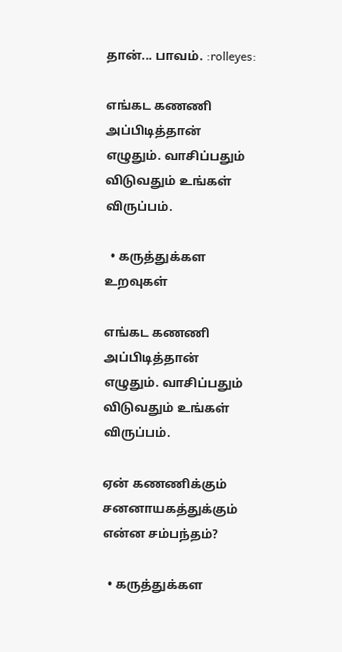தான்... பாவம். :rolleyes:

எங்கட கணணி அப்பிடித்தான் எழுதும். வாசிப்பதும் விடுவதும் உங்கள் விருப்பம்.

  • கருத்துக்கள உறவுகள்

எங்கட கணணி அப்பிடித்தான் எழுதும். வாசிப்பதும் விடுவதும் உங்கள் விருப்பம்.

ஏன் கணணிக்கும் சனனாயகத்துக்கும் என்ன சம்பந்தம்?

  • கருத்துக்கள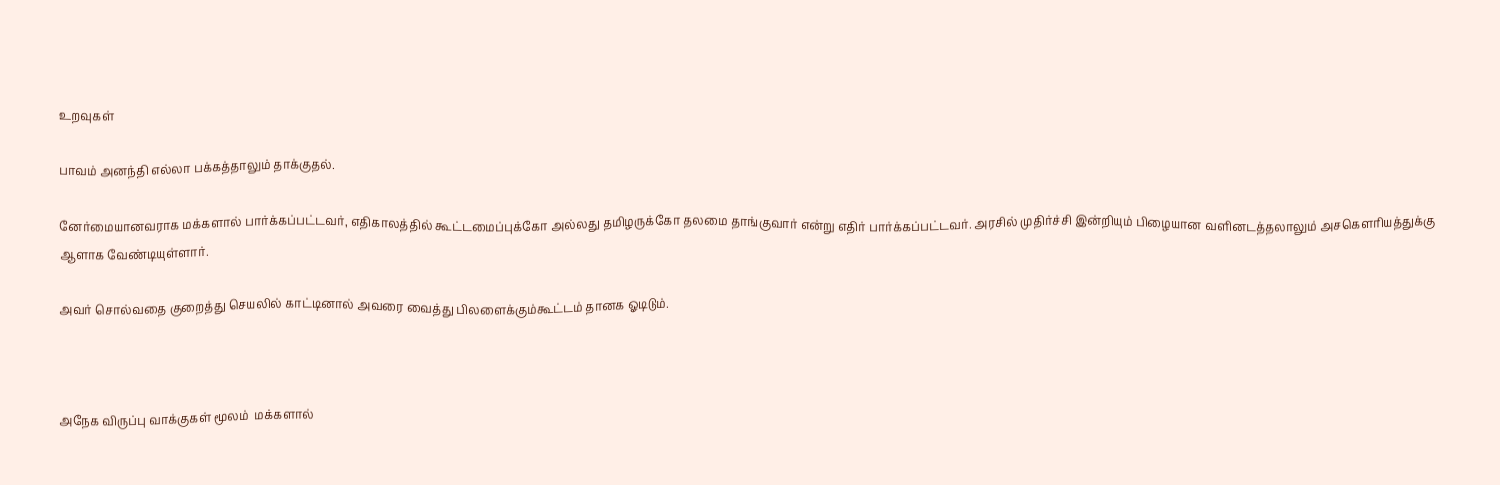உறவுகள்

பாவம் அனந்தி எல்லா பக்கத்தாலும் தாக்குதல்.

னேர்மையானவராக மக்களால் பார்க்கப்பட்டவர், எதிகாலத்தில் கூட்டமைப்புக்கோ அல்லது தமிழருக்கோ தலமை தாங்குவார் என்று எதிர் பார்க்கப்பட்டவர். அரசில் முதிர்ச்சி இன்றியும் பிழையான வளினடத்தலாலும் அசகௌரியத்துக்கு ஆளாக வேண்டியுள்ளார்.

அவர் சொல்வதை குறைத்து செயலில் காட்டினால் அவரை வைத்து பிலளைக்கும்கூட்டம் தானக ஓடிடும்.



அநேக விருப்பு வாக்குகள் மூலம்  மக்களால்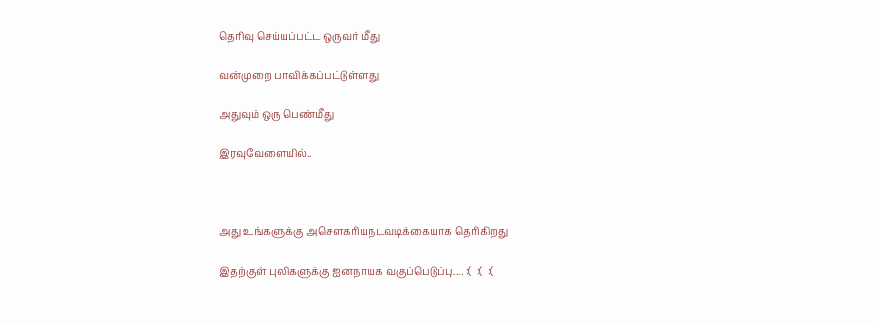தெரிவு செய்யப்பட்ட ஒருவர் மீது

வன்முறை பாவிக்கப்பட்டுள்ளது

அதுவும் ஒரு பெண்மீது

இரவுவேளையில்..



அது உங்களுக்கு அசௌகரியநடவடிக்கையாக தெரிகிறது

இதற்குள் புலிகளுக்கு ஐனநாயக வகுப்பெடுப்பு.... :(  :(  :(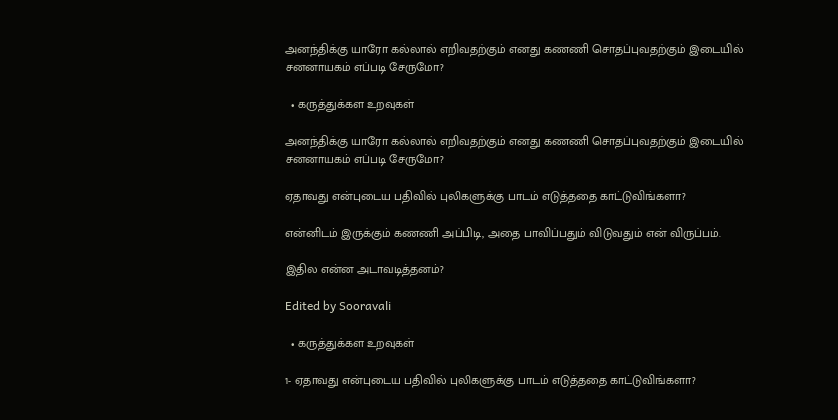அனந்திக்கு யாரோ கல்லால் எறிவதற்கும் எனது கணணி சொதப்புவதற்கும் இடையில் சனனாயகம் எப்படி சேருமோ?

  • கருத்துக்கள உறவுகள்

அனந்திக்கு யாரோ கல்லால் எறிவதற்கும் எனது கணணி சொதப்புவதற்கும் இடையில் சனனாயகம் எப்படி சேருமோ?

ஏதாவது என்புடைய பதிவில் புலிகளுக்கு பாடம் எடுத்ததை காட்டுவிங்களா?

என்னிடம் இருக்கும் கணணி அப்பிடி, அதை பாவிப்பதும் விடுவதும் என் விருப்பம்.

இதில என்ன அடாவடித்தனம்?

Edited by Sooravali

  • கருத்துக்கள உறவுகள்

1- ஏதாவது என்புடைய பதிவில் புலிகளுக்கு பாடம் எடுத்ததை காட்டுவிங்களா?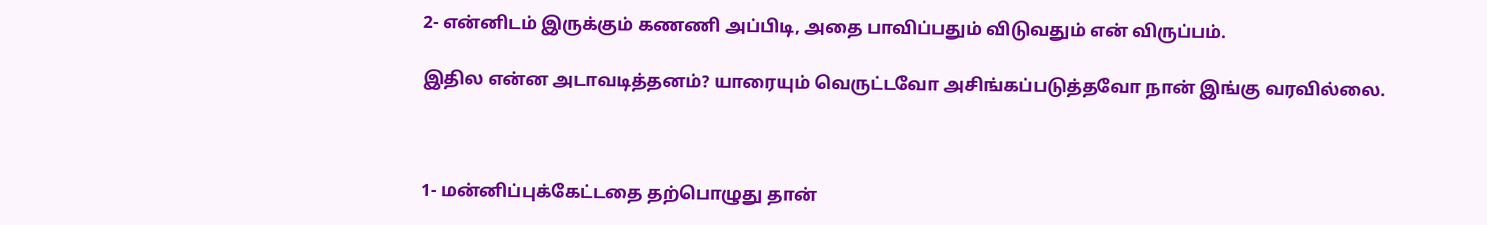2- என்னிடம் இருக்கும் கணணி அப்பிடி, அதை பாவிப்பதும் விடுவதும் என் விருப்பம்.

இதில என்ன அடாவடித்தனம்? யாரையும் வெருட்டவோ அசிங்கப்படுத்தவோ நான் இங்கு வரவில்லை.



1- மன்னிப்புக்கேட்டதை தற்பொழுது தான்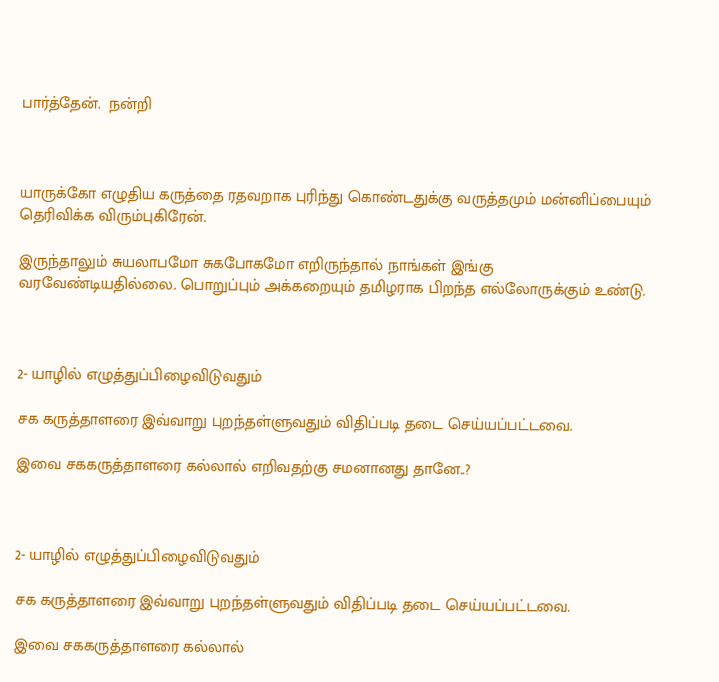பார்த்தேன்.  நன்றி



யாருக்கோ எழுதிய கருத்தை ரதவறாக புரிந்து கொண்டதுக்கு வருத்தமும் மன்னிப்பையும் தெரிவிக்க விரும்புகிரேன்.

இருந்தாலும் சுயலாபமோ சுகபோகமோ எறிருந்தால் நாங்கள் இங்கு வரவேண்டியதில்லை. பொறுப்பும் அக்கறையும் தமிழராக பிறந்த எல்லோருக்கும் உண்டு.



2- யாழில் எழுத்துப்பிழைவிடுவதும்

சக கருத்தாளரை இவ்வாறு புறந்தள்ளுவதும் விதிப்படி தடை செய்யப்பட்டவை.

இவை சககருத்தாளரை கல்லால் எறிவதற்கு சமனானது தானே..?



2- யாழில் எழுத்துப்பிழைவிடுவதும்

சக கருத்தாளரை இவ்வாறு புறந்தள்ளுவதும் விதிப்படி தடை செய்யப்பட்டவை.

இவை சககருத்தாளரை கல்லால்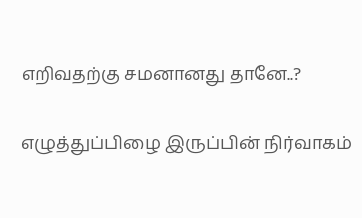எறிவதற்கு சமனானது தானே..?

எழுத்துப்பிழை இருப்பின் நிர்வாகம்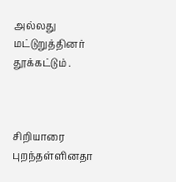அல்லது மட்டுறுத்தினர் தூக்கட்டும் .



சிறியாரை புறந்தள்ளினதா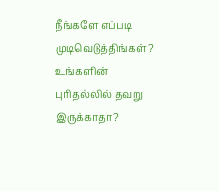நீங்களே எப்படி முடிவெடுத்திங்கள்? உங்களின் புரிதல்லில் தவறு இருக்காதா?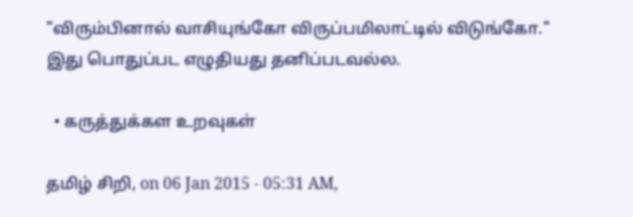"விரும்பினால் வாசியுங்கோ விருப்பமிலாட்டில் விடுங்கோ." இது பொதுப்பட எழுதியது தனிப்படவல்ல.

  • கருத்துக்கள உறவுகள்

தமிழ் சிறி, on 06 Jan 2015 - 05:31 AM,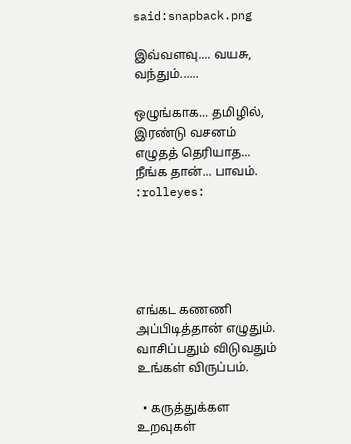said:snapback.png

இவ்வளவு.... வயசு, வந்தும்......

ஒழுங்காக... தமிழில், இரண்டு வசனம் எழுதத் தெரியாத... நீங்க தான்... பாவம்.  :rolleyes:





எங்கட கணணி அப்பிடித்தான் எழுதும். வாசிப்பதும் விடுவதும் உங்கள் விருப்பம்.

  • கருத்துக்கள உறவுகள்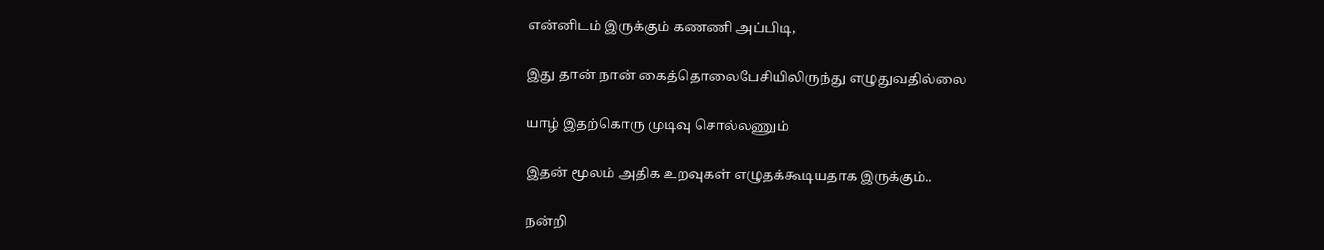என்னிடம் இருக்கும் கணணி அப்பிடி,

இது தான் நான் கைத்தொலைபேசியிலிருந்து எழுதுவதில்லை

யாழ் இதற்கொரு முடிவு சொல்லணும்

இதன் மூலம் அதிக உறவுகள் எழுதக்கூடியதாக இருக்கும்..

நன்றி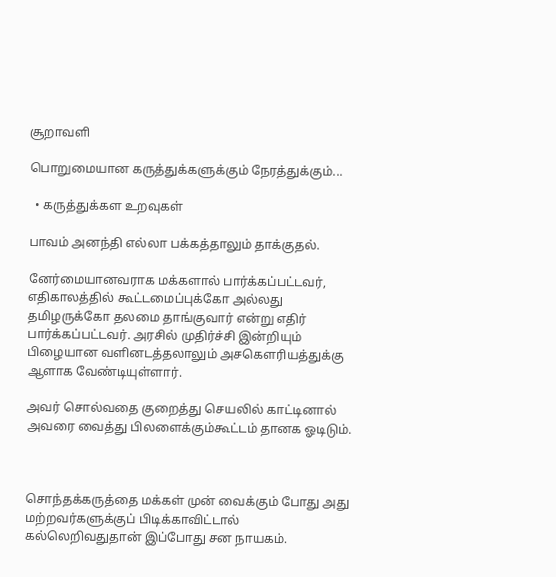சூறாவளி

பொறுமையான கருத்துக்களுக்கும் நேரத்துக்கும்...

  • கருத்துக்கள உறவுகள்

பாவம் அனந்தி எல்லா பக்கத்தாலும் தாக்குதல்.

னேர்மையானவராக மக்களால் பார்க்கப்பட்டவர், எதிகாலத்தில் கூட்டமைப்புக்கோ அல்லது தமிழருக்கோ தலமை தாங்குவார் என்று எதிர் பார்க்கப்பட்டவர். அரசில் முதிர்ச்சி இன்றியும் பிழையான வளினடத்தலாலும் அசகௌரியத்துக்கு ஆளாக வேண்டியுள்ளார்.

அவர் சொல்வதை குறைத்து செயலில் காட்டினால் அவரை வைத்து பிலளைக்கும்கூட்டம் தானக ஓடிடும்.



சொந்தக்கருத்தை மக்கள் முன் வைக்கும் போது அது மற்றவர்களுக்குப் பிடிக்காவிட்டால் கல்லெறிவதுதான் இப்போது சன நாயகம்.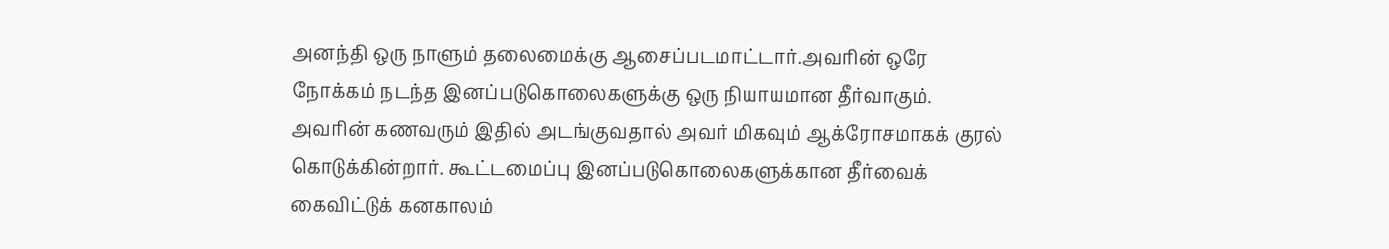அனந்தி ஒரு நாளும் தலைமைக்கு ஆசைப்படமாட்டார்.அவரின் ஒரே நோக்கம் நடந்த இனப்படுகொலைகளுக்கு ஒரு நியாயமான தீர்வாகும். அவரின் கணவரும் இதில் அடங்குவதால் அவர் மிகவும் ஆக்ரோசமாகக் குரல் கொடுக்கின்றார். கூட்டமைப்பு இனப்படுகொலைகளுக்கான தீர்வைக் கைவிட்டுக் கனகாலம்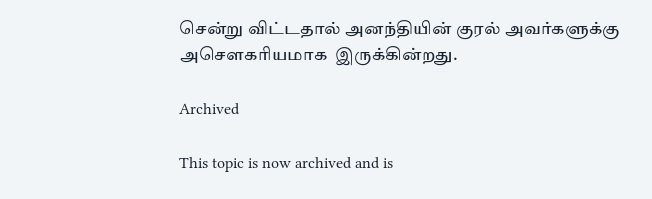சென்று விட்டதால் அனந்தியின் குரல் அவர்களுக்கு அசௌகரியமாக  இருக்கின்றது.

Archived

This topic is now archived and is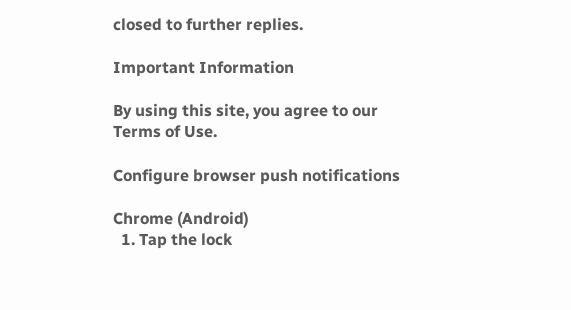closed to further replies.

Important Information

By using this site, you agree to our Terms of Use.

Configure browser push notifications

Chrome (Android)
  1. Tap the lock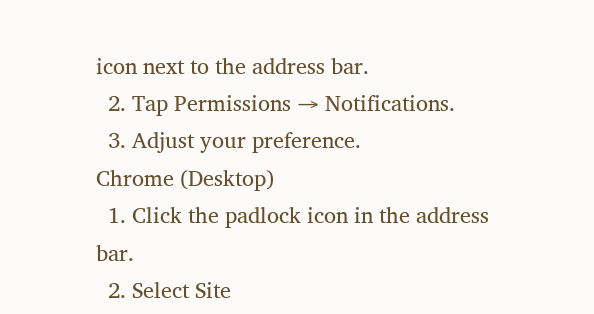icon next to the address bar.
  2. Tap Permissions → Notifications.
  3. Adjust your preference.
Chrome (Desktop)
  1. Click the padlock icon in the address bar.
  2. Select Site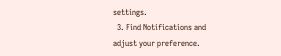settings.
  3. Find Notifications and adjust your preference.